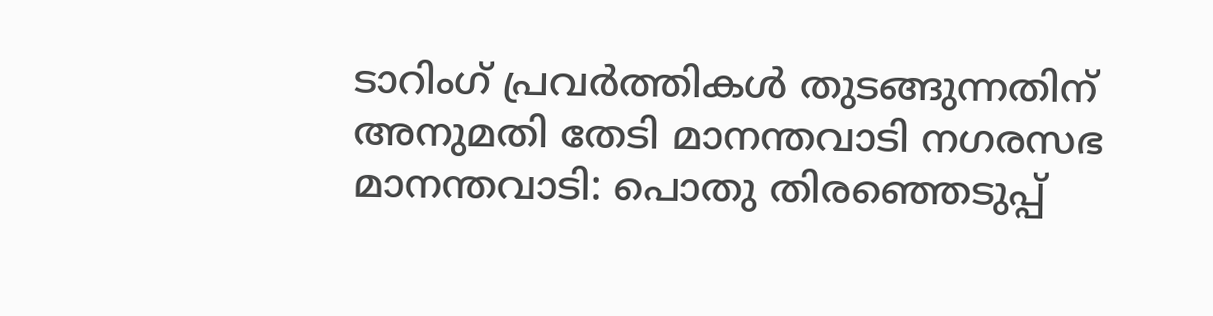ടാറിംഗ് പ്രവർത്തികൾ തുടങ്ങുന്നതിന് അനുമതി തേടി മാനന്തവാടി നഗരസഭ
മാനന്തവാടി: പൊതു തിരഞ്ഞെടുപ്പ്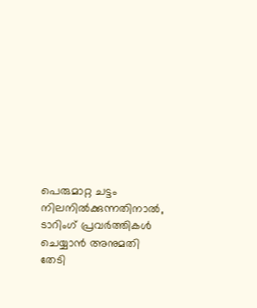പെരുമാറ്റ ചട്ടം നിലനിൽക്കുന്നതിനാൽ, ടാറിംഗ് പ്രവർത്തികൾ ചെയ്യാൻ അനുമതി തേടി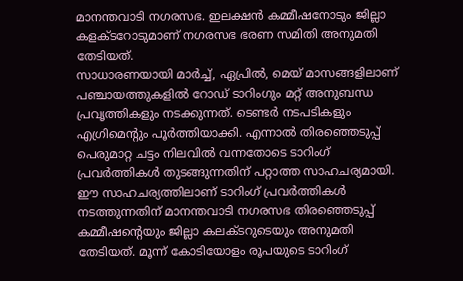മാനന്തവാടി നഗരസഭ. ഇലക്ഷൻ കമ്മീഷനോടും ജില്ലാ കളക്ടറോടുമാണ് നഗരസഭ ഭരണ സമിതി അനുമതി തേടിയത്.
സാധാരണയായി മാർച്ച്, ഏപ്രിൽ, മെയ് മാസങ്ങളിലാണ് പഞ്ചായത്തുകളിൽ റോഡ് ടാറിംഗും മറ്റ് അനുബന്ധ പ്രവൃത്തികളും നടക്കുന്നത്. ടെണ്ടർ നടപടികളും എഗ്രിമെന്റും പൂർത്തിയാക്കി. എന്നാൽ തിരഞ്ഞെടുപ്പ് പെരുമാറ്റ ചട്ടം നിലവിൽ വന്നതോടെ ടാറിംഗ് പ്രവർത്തികൾ തുടങ്ങുന്നതിന് പറ്റാത്ത സാഹചര്യമായി.
ഈ സാഹചര്യത്തിലാണ് ടാറിംഗ് പ്രവർത്തികൾ നടത്തുന്നതിന് മാനന്തവാടി നഗരസഭ തിരഞ്ഞെടുപ്പ് കമ്മീഷന്റെയും ജില്ലാ കലക്ടറുടെയും അനുമതി തേടിയത്. മൂന്ന് കോടിയോളം രൂപയുടെ ടാറിംഗ്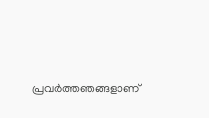പ്രവർത്തഞങ്ങളാണ്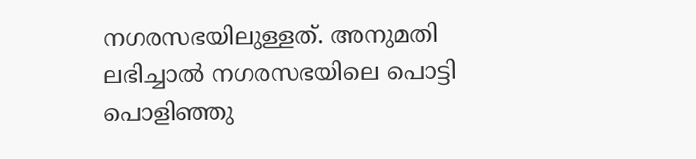നഗരസഭയിലുള്ളത്. അനുമതി ലഭിച്ചാൽ നഗരസഭയിലെ പൊട്ടി പൊളിഞ്ഞു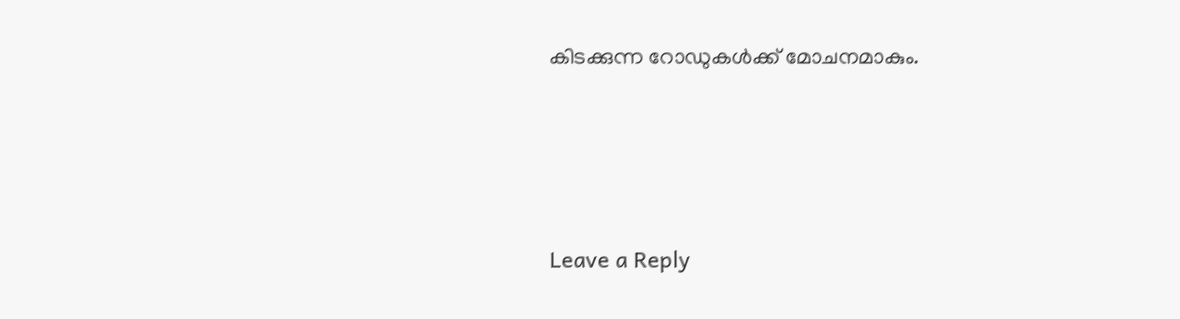കിടക്കുന്ന റോഡുകൾക്ക് മോചനമാകും.





Leave a Reply